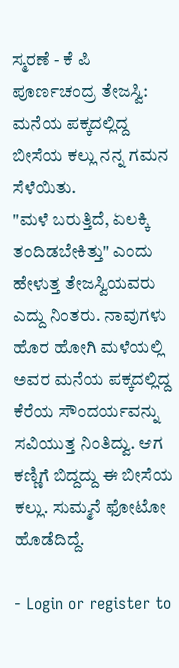ಸ್ಮರಣೆ - ಕೆ ಪಿ ಪೂರ್ಣಚಂದ್ರ ತೇಜಸ್ವಿ: ಮನೆಯ ಪಕ್ಕದಲ್ಲಿದ್ದ ಬೀಸೆಯ ಕಲ್ಲು ನನ್ನ ಗಮನ ಸೆಳೆಯಿತು.
"ಮಳೆ ಬರುತ್ತಿದೆ, ಏಲಕ್ಕಿ ತಂದಿಡಬೇಕಿತ್ತು" ಎಂದು ಹೇಳುತ್ತ ತೇಜಸ್ವಿಯವರು ಎದ್ದು ನಿಂತರು. ನಾವುಗಳು ಹೊರ ಹೋಗಿ ಮಳೆಯಲ್ಲಿ ಅವರ ಮನೆಯ ಪಕ್ಕದಲ್ಲಿದ್ದ ಕೆರೆಯ ಸೌಂದರ್ಯವನ್ನು ಸವಿಯುತ್ತ ನಿಂತಿದ್ವು. ಆಗ ಕಣ್ಣಿಗೆ ಬಿದ್ದದ್ದು ಈ ಬೀಸೆಯ ಕಲ್ಲು. ಸುಮ್ಮನೆ ಫೋಟೋ ಹೊಡೆದಿದ್ದೆ.

- Login or register to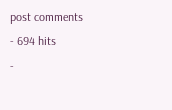post comments
- 694 hits
-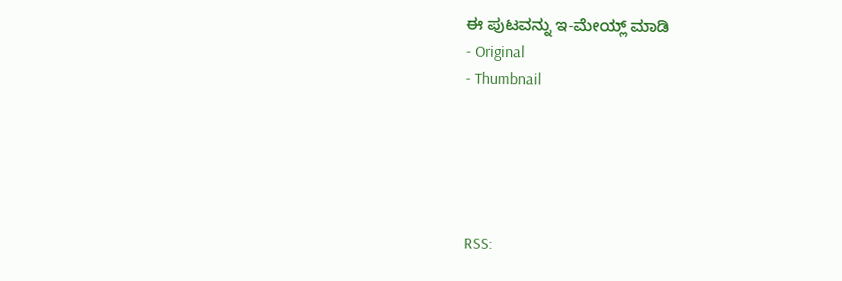ಈ ಪುಟವನ್ನು ಇ-ಮೇಯ್ಲ್ ಮಾಡಿ
- Original
- Thumbnail





RSS: